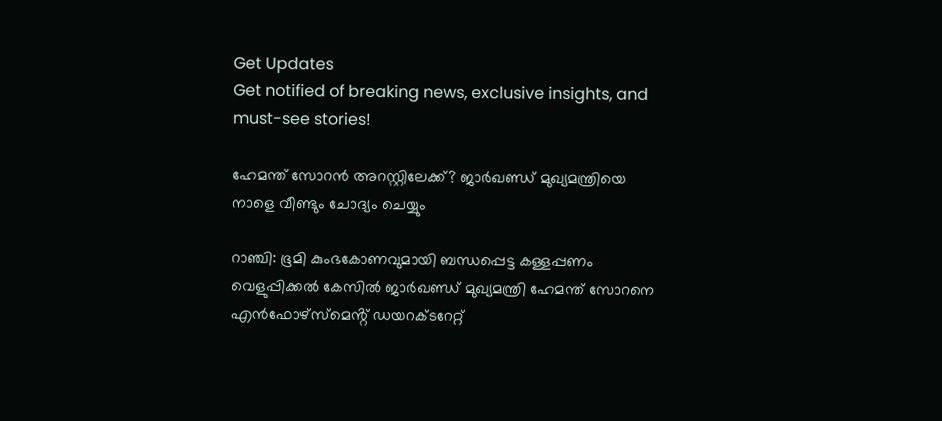Get Updates
Get notified of breaking news, exclusive insights, and must-see stories!

ഹേമന്ത് സോറന്‍ അറസ്റ്റിലേക്ക്? ജാർഖണ്ഡ് മുഖ്യമന്ത്രിയെ നാളെ വീണ്ടും ചോദ്യം ചെയ്യും

റാഞ്ചി: ഭൂമി കുംഭകോണവുമായി ബന്ധപ്പെട്ട കള്ളപ്പണം വെളുപ്പിക്കൽ കേസിൽ ജാർഖണ്ഡ് മുഖ്യമന്ത്രി ഹേമന്ത് സോറനെ എൻഫോഴ്‌സ്‌മെൻ്റ് ഡയറക്ടറേറ്റ്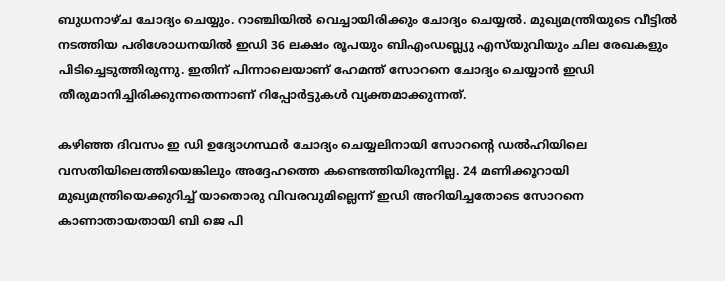ബുധനാഴ്ച ചോദ്യം ചെയ്യും. റാഞ്ചിയില്‍ വെച്ചായിരിക്കും ചോദ്യം ചെയ്യല്‍. മുഖ്യമന്ത്രിയുടെ വീട്ടിൽ നടത്തിയ പരിശോധനയില്‍ ഇഡി 36 ലക്ഷം രൂപയും ബിഎംഡബ്ല്യു എസ്‌യുവിയും ചില രേഖകളും പിടിച്ചെടുത്തിരുന്നു. ഇതിന് പിന്നാലെയാണ് ഹേമന്ത് സോറനെ ചോദ്യം ചെയ്യാന്‍ ഇഡി തീരുമാനിച്ചിരിക്കുന്നതെന്നാണ് റിപ്പോർട്ടുകള്‍ വ്യക്തമാക്കുന്നത്.

കഴിഞ്ഞ ദിവസം ഇ ഡി ഉദ്യോഗസ്ഥർ ചോദ്യം ചെയ്യലിനായി സോറന്റെ ഡൽഹിയിലെ വസതിയിലെത്തിയെങ്കിലും അദ്ദേഹത്തെ കണ്ടെത്തിയിരുന്നില്ല. 24 മണിക്കൂറായി മുഖ്യമന്ത്രിയെക്കുറിച്ച് യാതൊരു വിവരവുമില്ലെന്ന് ഇഡി അറിയിച്ചതോടെ സോറനെ കാണാതായതായി ബി ജെ പി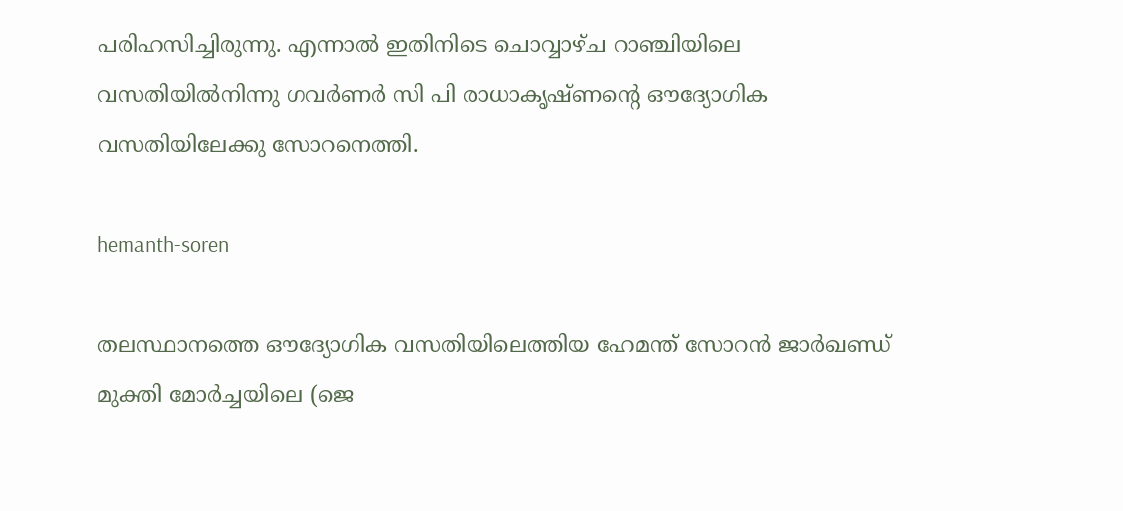പരിഹസിച്ചിരുന്നു. എന്നാല്‍ ഇതിനിടെ ചൊവ്വാഴ്ച റാഞ്ചിയിലെ വസതിയിൽനിന്നു ഗവർണർ സി പി രാധാകൃഷ്ണന്റെ ഔദ്യോഗിക വസതിയിലേക്കു സോറനെത്തി.

hemanth-soren

തലസ്ഥാനത്തെ ഔദ്യോഗിക വസതിയിലെത്തിയ ഹേമന്ത് സോറന്‍ ജാർഖണ്ഡ് മുക്തി മോർച്ചയിലെ (ജെ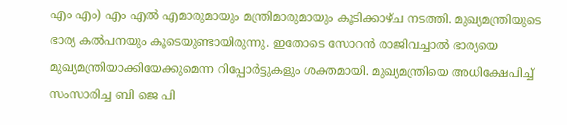എം എം) എം എൽ എമാരുമായും മന്ത്രിമാരുമായും കൂടിക്കാഴ്ച നടത്തി. മുഖ്യമന്ത്രിയുടെ ഭാര്യ കല്‍പനയും കൂടെയുണ്ടായിരുന്നു. ഇതോടെ സോറൻ രാജിവച്ചാൽ ഭാര്യയെ മുഖ്യമന്ത്രിയാക്കിയേക്കുമെന്ന റിപ്പോർട്ടുകളും ശക്തമായി. മുഖ്യമന്ത്രിയെ അധിക്ഷേപിച്ച് സംസാരിച്ച ബി ജെ പി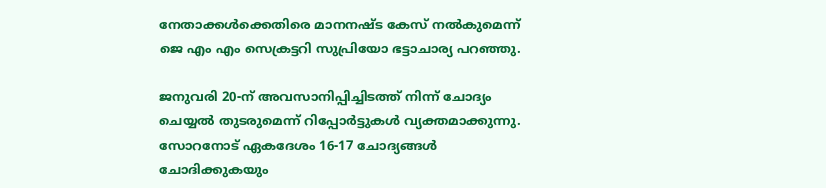നേതാക്കൾക്കെതിരെ മാനനഷ്ട കേസ് നൽകുമെന്ന് ജെ എം എം സെക്രട്ടറി സുപ്രിയോ ഭട്ടാചാര്യ പറഞ്ഞു.

ജനുവരി 20-ന് അവസാനിപ്പിച്ചിടത്ത് നിന്ന് ചോദ്യം ചെയ്യൽ തുടരുമെന്ന് റിപ്പോർട്ടുകള്‍ വ്യക്തമാക്കുന്നു. സോറനോട് ഏകദേശം 16-17 ചോദ്യങ്ങൾ ചോദിക്കുകയും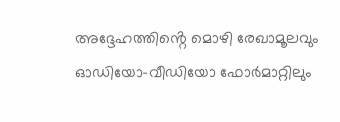അദ്ദേഹത്തിൻ്റെ മൊഴി രേഖാമൂലവും ഓഡിയോ-വീഡിയോ ഫോർമാറ്റിലും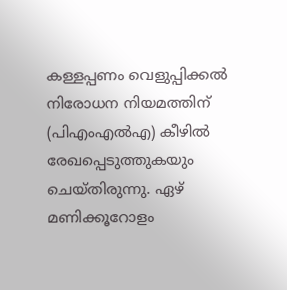കള്ളപ്പണം വെളുപ്പിക്കൽ നിരോധന നിയമത്തിന് (പിഎംഎൽഎ) കീഴിൽ രേഖപ്പെടുത്തുകയും ചെയ്തിരുന്നു. ഏഴ് മണിക്കൂറോളം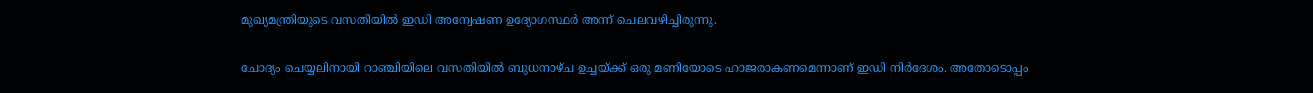മുഖ്യമന്ത്രിയുടെ വസതിയിൽ ഇഡി അന്വേഷണ ഉദ്യോഗസ്ഥർ അന്ന് ചെലവഴിച്ചിരുന്നു.

ചോദ്യം ചെയ്യലിനായി റാഞ്ചിയിലെ വസതിയിൽ ബുധനാഴ്ച ഉച്ചയ്ക്ക് ഒരു മണിയോടെ ഹാജരാകണമെന്നാണ് ഇഡി നിർദേശം. അതോടൊപ്പം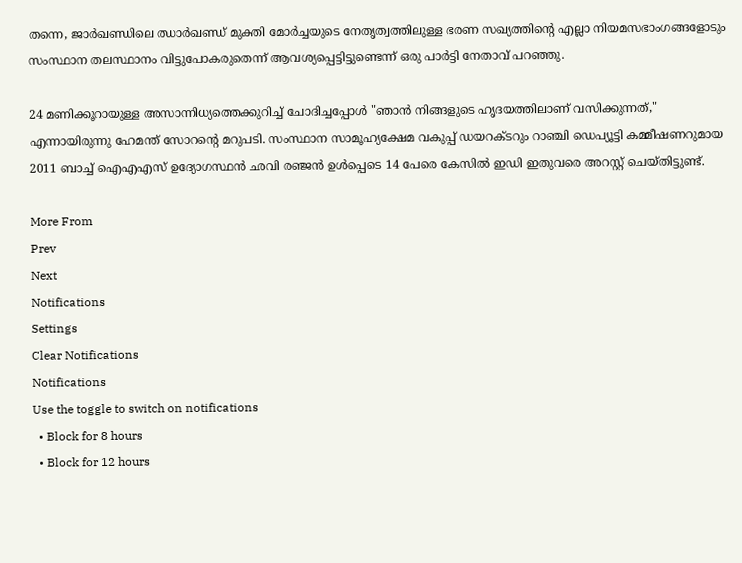തന്നെ, ജാർഖണ്ഡിലെ ഝാർഖണ്ഡ് മുക്തി മോർച്ചയുടെ നേതൃത്വത്തിലുള്ള ഭരണ സഖ്യത്തിൻ്റെ എല്ലാ നിയമസഭാംഗങ്ങളോടും സംസ്ഥാന തലസ്ഥാനം വിട്ടുപോകരുതെന്ന് ആവശ്യപ്പെട്ടിട്ടുണ്ടെന്ന് ഒരു പാർട്ടി നേതാവ് പറഞ്ഞു.

24 മണിക്കൂറായുള്ള അസാന്നിധ്യത്തെക്കുറിച്ച് ചോദിച്ചപ്പോൾ "ഞാൻ നിങ്ങളുടെ ഹൃദയത്തിലാണ് വസിക്കുന്നത്," എന്നായിരുന്നു ഹേമന്ത് സോറന്റെ മറുപടി. സംസ്ഥാന സാമൂഹ്യക്ഷേമ വകുപ്പ് ഡയറക്ടറും റാഞ്ചി ഡെപ്യൂട്ടി കമ്മീഷണറുമായ 2011 ബാച്ച് ഐഎഎസ് ഉദ്യോഗസ്ഥൻ ഛവി രഞ്ജൻ ഉൾപ്പെടെ 14 പേരെ കേസിൽ ഇഡി ഇതുവരെ അറസ്റ്റ് ചെയ്തിട്ടുണ്ട്.

More From
Prev
Next
Notifications
Settings
Clear Notifications
Notifications
Use the toggle to switch on notifications
  • Block for 8 hours
  • Block for 12 hours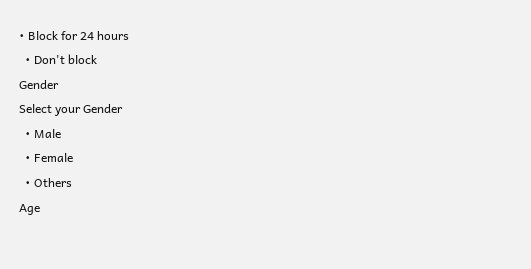• Block for 24 hours
  • Don't block
Gender
Select your Gender
  • Male
  • Female
  • Others
Age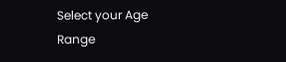Select your Age Range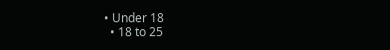• Under 18
  • 18 to 25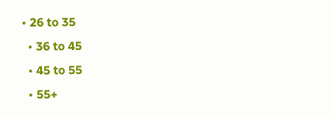• 26 to 35
  • 36 to 45
  • 45 to 55
  • 55+